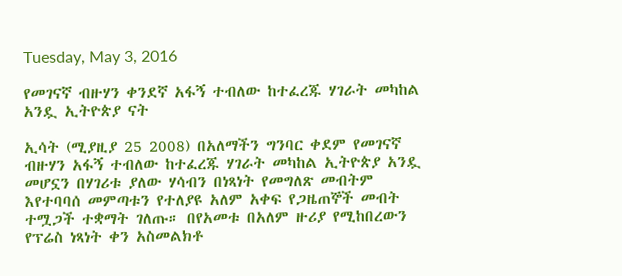Tuesday, May 3, 2016

የመገናኛ ብዙሃን ቀንደኛ አፋኝ ተብለው ከተፈረጁ ሃገራት መካከል አንዷ ኢትዮጵያ ናት

ኢሳት (ሚያዚያ 25 2008) በአለማችን ግንባር ቀደም የመገናኛ ብዙሃን አፋኝ ተብለው ከተፈረጁ ሃገራት መካከል ኢትዮጵያ አንዷ መሆኗን በሃገሪቱ ያለው ሃሳብን በነጻነት የመግለጽ መብትም እየተባባሰ መምጣቱን የተለያዩ አለም አቀፍ የጋዜጠኞች መብት ተሟጋች ተቋማት ገለጡ። በየአመቱ በአለም ዙሪያ የሚከበረውን የፕሬስ ነጻነት ቀን አስመልክቶ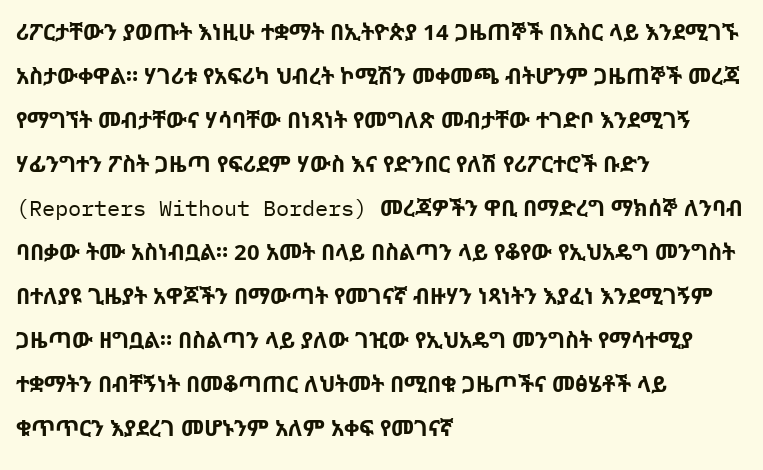ሪፖርታቸውን ያወጡት እነዚሁ ተቋማት በኢትዮጵያ 14 ጋዜጠኞች በእስር ላይ እንደሚገኙ አስታውቀዋል። ሃገሪቱ የአፍሪካ ህብረት ኮሚሽን መቀመጫ ብትሆንም ጋዜጠኞች መረጃ የማግኘት መብታቸውና ሃሳባቸው በነጻነት የመግለጽ መብታቸው ተገድቦ እንደሚገኝ ሃፊንግተን ፖስት ጋዜጣ የፍሪደም ሃውስ እና የድንበር የለሽ የሪፖርተሮች ቡድን (Reporters Without Borders) መረጃዎችን ዋቢ በማድረግ ማክሰኞ ለንባብ ባበቃው ትሙ አስነብቧል። 20 አመት በላይ በስልጣን ላይ የቆየው የኢህአዴግ መንግስት በተለያዩ ጊዜያት አዋጆችን በማውጣት የመገናኛ ብዙሃን ነጻነትን እያፈነ እንደሚገኝም ጋዜጣው ዘግቧል። በስልጣን ላይ ያለው ገዢው የኢህአዴግ መንግስት የማሳተሚያ ተቋማትን በብቸኝነት በመቆጣጠር ለህትመት በሚበቁ ጋዜጦችና መፅሄቶች ላይ ቁጥጥርን እያደረገ መሆኑንም አለም አቀፍ የመገናኛ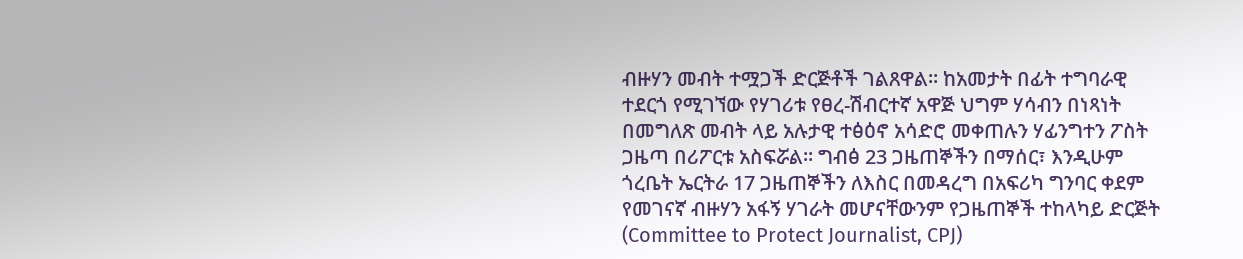ብዙሃን መብት ተሟጋች ድርጅቶች ገልጸዋል። ከአመታት በፊት ተግባራዊ ተደርጎ የሚገኘው የሃገሪቱ የፀረ-ሽብርተኛ አዋጅ ህግም ሃሳብን በነጻነት በመግለጽ መብት ላይ አሉታዊ ተፅዕኖ አሳድሮ መቀጠሉን ሃፊንግተን ፖስት ጋዜጣ በሪፖርቱ አስፍሯል። ግብፅ 23 ጋዜጠኞችን በማሰር፣ እንዲሁም ጎረቤት ኤርትራ 17 ጋዜጠኞችን ለእስር በመዳረግ በአፍሪካ ግንባር ቀደም የመገናኛ ብዙሃን አፋኝ ሃገራት መሆናቸውንም የጋዜጠኞች ተከላካይ ድርጅት (Committee to Protect Journalist, CPJ)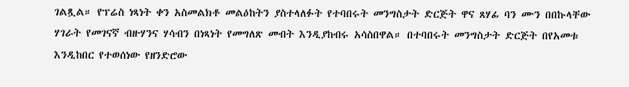ገልጿል። የፕሬስ ነጻነት ቀን አስመልክቶ መልዕከትን ያስተላለፉት የተባበሩት መንግስታት ድርጅት ዋና ጸሃፊ ባን ሙን በበኩላቸው ሃገራት የመገናኛ ብዙሃንና ሃሳብን በነጻነት የመግለጽ መብት እንዲያከብሩ አሳስበዋል። በተባበሩት መንግስታት ድርጅት በየአመቱ እንዲከበር የተወሰነው የዘንድሮው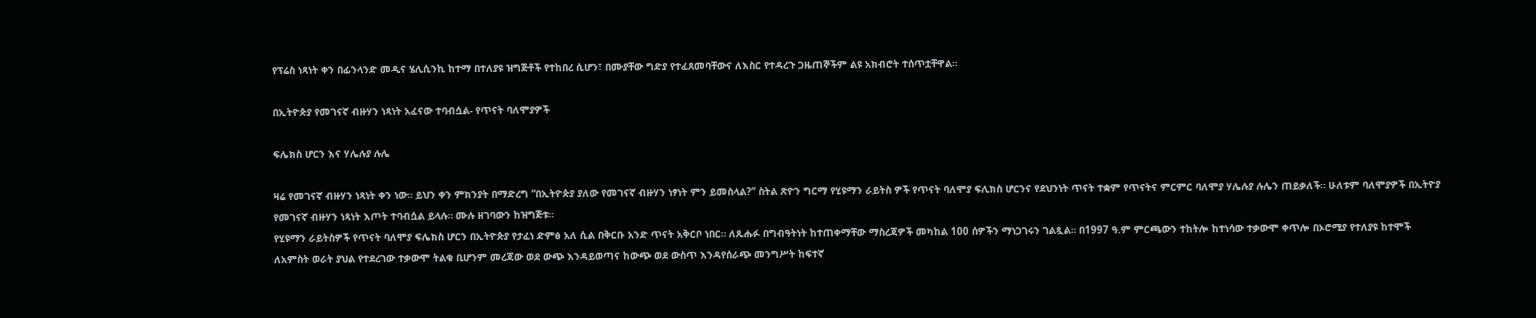የፕሬስ ነጻነት ቀን በፊንላንድ መዲና ሄሊሲንኪ ከተማ በተለያዩ ዝግጅቶች የተከበረ ሲሆን፣ በሙያቸው ግድያ የተፈጸመባቸውና ለእስር የተዳረጉ ጋዜጠኞችም ልዩ አክብሮት ተሰጥቷቸዋል።

በኢትዮጵያ የመገናኛ ብዙሃን ነጻነት አፈናው ተባብሷል- የጥናት ባለሞያዎች

ፍሌክስ ሆርን እና ሃሌሉያ ሉሌ

ዛሬ የመገናኛ ብዙሃን ነጻነት ቀን ነው። ይህን ቀን ምክንያት በማድረግ “በኢትዮጵያ ያለው የመገናኛ ብዙሃን ነፃነት ምን ይመስላል?” ስትል ጽዮን ግርማ የሂዩማን ራይትስ ዎች የጥናት ባለሞያ ፍሊክስ ሆርንና የደህንነት ጥናት ተቋም የጥናትና ምርምር ባለሞያ ሃሌሉያ ሉሌን ጠይቃለች። ሁለቱም ባለሞያዎች በኢትዮያ የመገናኛ ብዙሃን ነጻነት እጦት ተባብሷል ይላሉ። ሙሉ ዘገባውን ከዝግጅቱ።
የሂዩማን ራይትስዎች የጥናት ባለሞያ ፍሌክስ ሆርን በኢትዮጵያ የታፈነ ድምፅ አለ ሲል በቅርቡ አንድ ጥናት አቅርቦ ነበር። ለጹሑፉ በግብዓትነት ከተጠቀማቸው ማስረጃዎች መካከል 100 ሰዎችን ማነጋገሩን ገልጿል። በ1997 ዓ.ም ምርጫውን ተከትሎ ከተነሳው ተቃውሞ ቀጥሎ በኦሮሚያ የተለያዩ ከተሞች ለአምስት ወራት ያህል የተደረገው ተቃውሞ ትልቁ ቢሆንም መረጃው ወደ ውጭ እንዳይወጣና ከውጭ ወደ ውስጥ እንዳየሰራጭ መንግሥት ከፍተኛ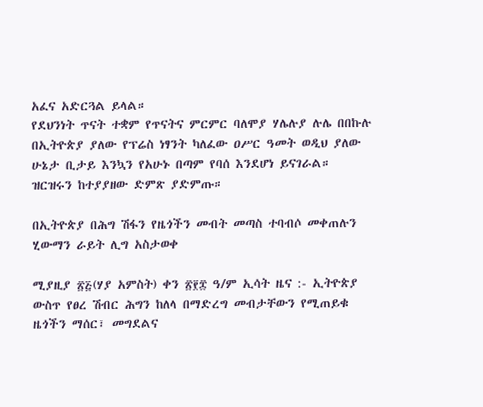አፈና አድርጓል ይላል።
የደህንነት ጥናት ተቋም የጥናትና ምርምር ባለሞያ ሃሌሉያ ሉሌ በበኩሉ በኢትዮጵያ ያለው የፕሬስ ነፃንት ካለፈው ዐሥር ዓመት ወዲህ ያለው ሁኔታ ቢታይ እንኳን የአሁኑ በጣም የባሰ እንደሆነ ይናገራል።
ዝርዝሩን ከተያያዘው ድምጽ ያድምጡ።

በኢትዮጵያ በሕግ ሽፋን የዜጎችን መብት መጣስ ተባብሶ መቀጠሉን ሂውማን ራይት ሊግ አስታወቀ

ሚያዚያ ፳፭(ሃያ አምስት) ቀን ፳፻፰ ዓ/ም ኢሳት ዜና :- ኢትዮጵያ ውስጥ የፀረ ሽብር ሕግን ከለላ በማድረግ መብታቸውን የሚጠይቁ ዜጎችን ማሰር፣ መግደልና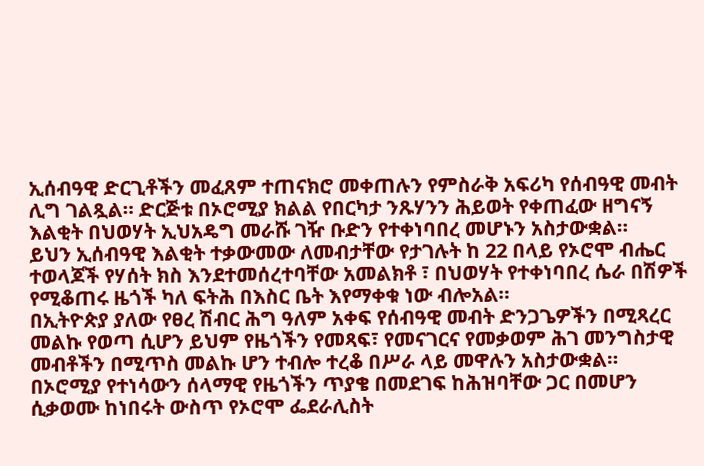ኢሰብዓዊ ድርጊቶችን መፈጸም ተጠናክሮ መቀጠሉን የምስራቅ አፍሪካ የሰብዓዊ መብት ሊግ ገልጿል። ድርጅቱ በኦሮሚያ ክልል የበርካታ ንጹሃንን ሕይወት የቀጠፈው ዘግናኝ እልቂት በህወሃት ኢህአዴግ መራሹ ገዥ ቡድን የተቀነባበረ መሆኑን አስታውቋል።
ይህን ኢሰብዓዊ እልቂት ተቃውመው ለመብታቸው የታገሉት ከ 22 በላይ የኦሮሞ ብሔር ተወላጆች የሃሰት ክስ እንደተመሰረተባቸው አመልክቶ ፣ በህወሃት የተቀነባበረ ሴራ በሽዎች የሚቆጠሩ ዜጎች ካለ ፍትሕ በእስር ቤት እየማቀቁ ነው ብሎአል።
በኢትዮጵያ ያለው የፀረ ሽብር ሕግ ዓለም አቀፍ የሰብዓዊ መብት ድንጋጌዎችን በሚጻረር መልኩ የወጣ ሲሆን ይህም የዜጎችን የመጻፍ፣ የመናገርና የመቃወም ሕገ መንግስታዊ መብቶችን በሚጥስ መልኩ ሆን ተብሎ ተረቆ በሥራ ላይ መዋሉን አስታውቋል።
በኦሮሚያ የተነሳውን ሰላማዊ የዜጎችን ጥያቄ በመደገፍ ከሕዝባቸው ጋር በመሆን ሲቃወሙ ከነበሩት ውስጥ የኦሮሞ ፌደራሊስት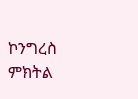ኮንግረስ ምክትል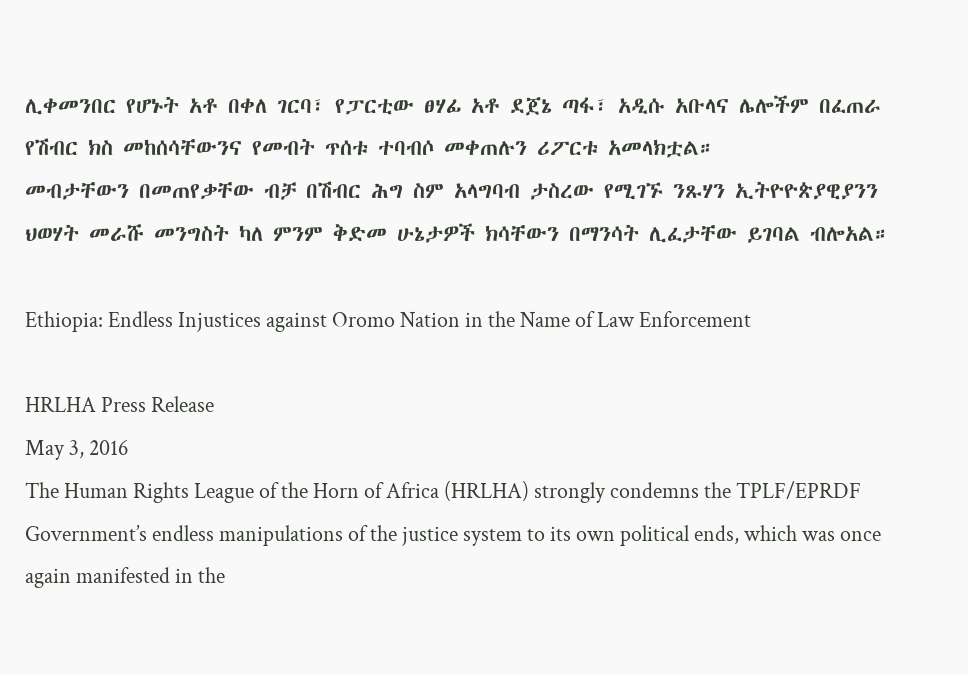ሊቀመንበር የሆኑት አቶ በቀለ ገርባ፣ የፓርቲው ፀሃፊ አቶ ደጀኔ ጣፋ፣ አዲሱ አቡላና ሌሎችም በፈጠራ የሽብር ክስ መከሰሳቸውንና የመብት ጥሰቱ ተባብሶ መቀጠሉን ሪፖርቱ አመላክቷል።
መብታቸውን በመጠየቃቸው ብቻ በሽብር ሕግ ስም አላግባብ ታስረው የሚገኙ ንጹሃን ኢትዮዮጵያዊያንን ህወሃት መራሹ መንግስት ካለ ምንም ቅድመ ሁኔታዎች ክሳቸውን በማንሳት ሊፈታቸው ይገባል ብሎአል።

Ethiopia: Endless Injustices against Oromo Nation in the Name of Law Enforcement

HRLHA Press Release
May 3, 2016
The Human Rights League of the Horn of Africa (HRLHA) strongly condemns the TPLF/EPRDF Government’s endless manipulations of the justice system to its own political ends, which was once again manifested in the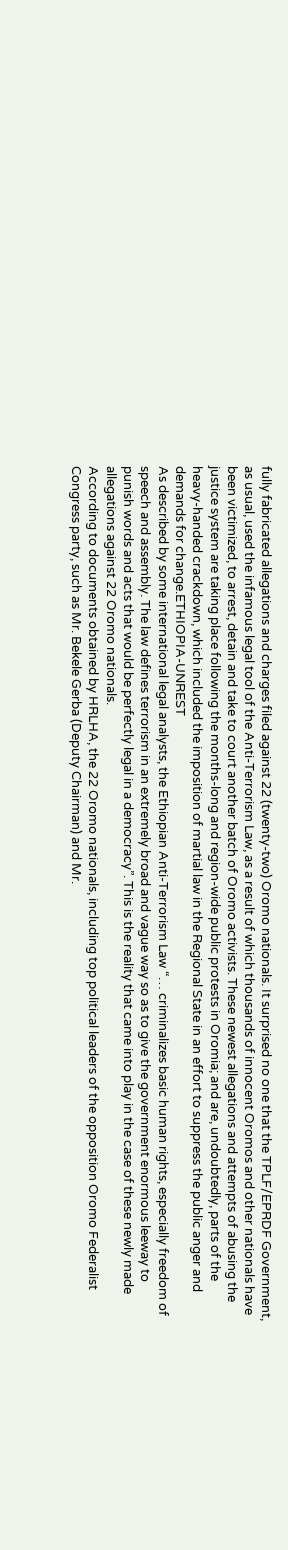fully fabricated allegations and charges filed against 22 (twenty-two) Oromo nationals. It surprised no one that the TPLF/EPRDF Government, as usual, used the infamous legal tool of the Anti-Terrorism Law, as a result of which thousands of innocent Oromos and other nationals have been victimized, to arrest, detain and take to court another batch of Oromo activists. These newest allegations and attempts of abusing the justice system are taking place following the months-long and region-wide public protests in Oromia; and are, undoubtedly, parts of the heavy-handed crackdown, which included the imposition of martial law in the Regional State in an effort to suppress the public anger and demands for change.ETHIOPIA-UNREST
As described by some international legal analysts, the Ethiopian Anti-Terrorism Law “… criminalizes basic human rights, especially freedom of speech and assembly. The law defines terrorism in an extremely broad and vague way so as to give the government enormous leeway to punish words and acts that would be perfectly legal in a democracy”. This is the reality that came into play in the case of these newly made allegations against 22 Oromo nationals.
According to documents obtained by HRLHA, the 22 Oromo nationals, including top political leaders of the opposition Oromo Federalist Congress party, such as Mr. Bekele Gerba (Deputy Chairman) and Mr.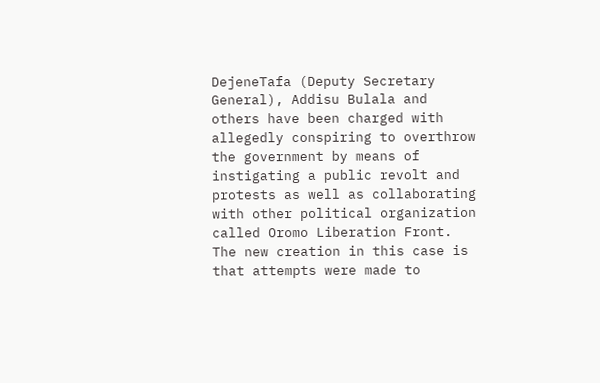DejeneTafa (Deputy Secretary General), Addisu Bulala and others have been charged with allegedly conspiring to overthrow the government by means of instigating a public revolt and protests as well as collaborating with other political organization called Oromo Liberation Front. The new creation in this case is that attempts were made to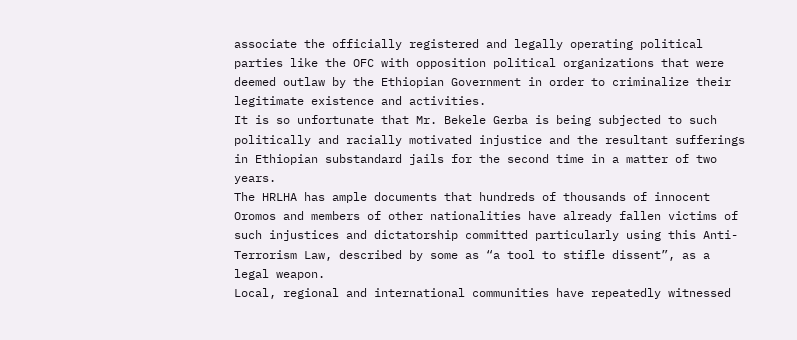associate the officially registered and legally operating political parties like the OFC with opposition political organizations that were deemed outlaw by the Ethiopian Government in order to criminalize their legitimate existence and activities.
It is so unfortunate that Mr. Bekele Gerba is being subjected to such politically and racially motivated injustice and the resultant sufferings in Ethiopian substandard jails for the second time in a matter of two years.
The HRLHA has ample documents that hundreds of thousands of innocent Oromos and members of other nationalities have already fallen victims of such injustices and dictatorship committed particularly using this Anti-Terrorism Law, described by some as “a tool to stifle dissent”, as a legal weapon.
Local, regional and international communities have repeatedly witnessed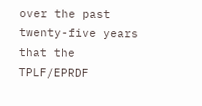over the past twenty-five years that the TPLF/EPRDF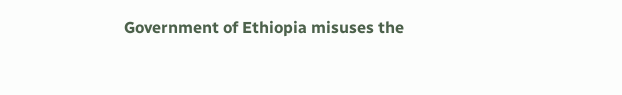Government of Ethiopia misuses the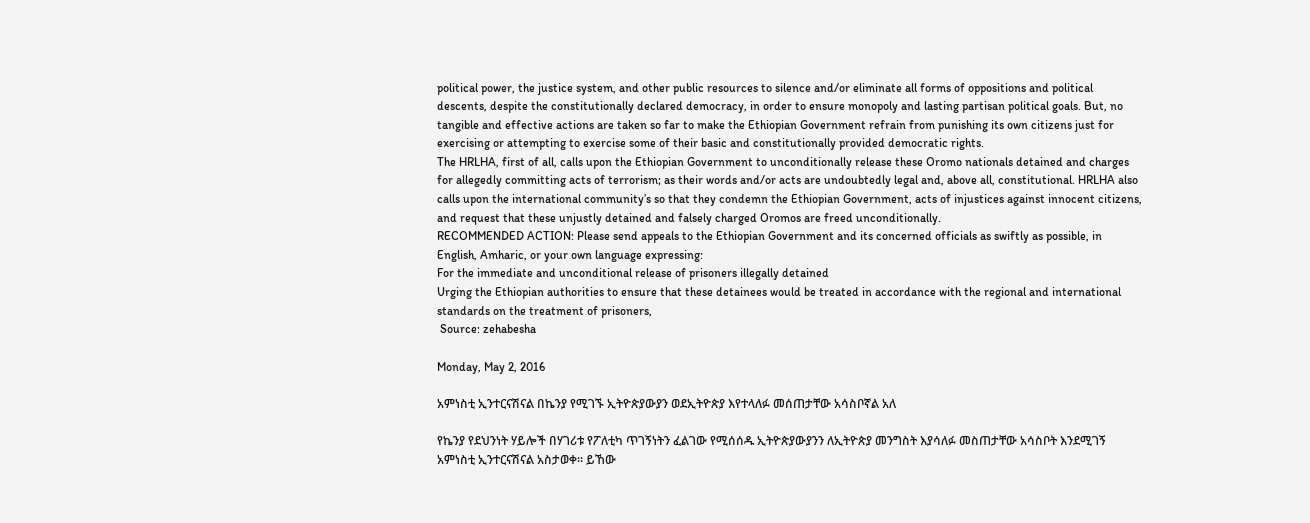political power, the justice system, and other public resources to silence and/or eliminate all forms of oppositions and political descents, despite the constitutionally declared democracy, in order to ensure monopoly and lasting partisan political goals. But, no tangible and effective actions are taken so far to make the Ethiopian Government refrain from punishing its own citizens just for exercising or attempting to exercise some of their basic and constitutionally provided democratic rights.
The HRLHA, first of all, calls upon the Ethiopian Government to unconditionally release these Oromo nationals detained and charges for allegedly committing acts of terrorism; as their words and/or acts are undoubtedly legal and, above all, constitutional. HRLHA also calls upon the international community’s so that they condemn the Ethiopian Government, acts of injustices against innocent citizens, and request that these unjustly detained and falsely charged Oromos are freed unconditionally.
RECOMMENDED ACTION: Please send appeals to the Ethiopian Government and its concerned officials as swiftly as possible, in English, Amharic, or your own language expressing:
For the immediate and unconditional release of prisoners illegally detained
Urging the Ethiopian authorities to ensure that these detainees would be treated in accordance with the regional and international standards on the treatment of prisoners,
 Source: zehabesha

Monday, May 2, 2016

አምነስቲ ኢንተርናሽናል በኬንያ የሚገኙ ኢትዮጵያውያን ወደኢትዮጵያ እየተላለፉ መሰጠታቸው አሳስቦኛል አለ

የኬንያ የደህንነት ሃይሎች በሃገሪቱ የፖለቲካ ጥገኝነትን ፈልገው የሚሰሰዱ ኢትዮጵያውያንን ለኢትዮጵያ መንግስት እያሳለፉ መስጠታቸው አሳስቦት እንደሚገኝ አምነስቲ ኢንተርናሽናል አስታወቀ። ይኸው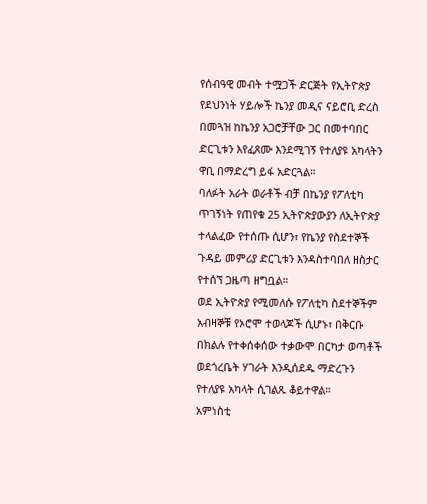የሰብዓዊ መብት ተሟጋች ድርጅት የኢትዮጵያ የደህንነት ሃይሎች ኬንያ መዲና ናይሮቢ ድረስ በመጓዝ ከኬንያ አጋሮቻቸው ጋር በመተባበር ድርጊቱን እየፈጸሙ እንደሚገኝ የተለያዩ አካላትን ዋቢ በማድረግ ይፋ አድርጓል።
ባለፉት አራት ወራቶች ብቻ በኬንያ የፖለቲካ ጥገኝነት የጠየቁ 25 ኢትዮጵያውያን ለኢትዮጵያ ተላልፈው የተሰጡ ሲሆን፣ የኬንያ የስደተኞች ጉዳይ መምሪያ ድርጊቱን እንዳስተባበለ ዘስታር የተሰኘ ጋዜጣ ዘግቧል።
ወደ ኢትዮጵያ የሚመለሱ የፖለቲካ ስደተኞችም አብዛኞቹ የኦሮሞ ተወላጆች ሲሆኑ፣ በቅርቡ በክልሉ የተቀሰቀሰው ተቃውሞ በርካታ ወጣቶች ወደጎረቤት ሃገራት እንዲሰደዱ ማድረጉን የተለያዩ አካላት ሲገልጹ ቆይተዋል።
አምነስቲ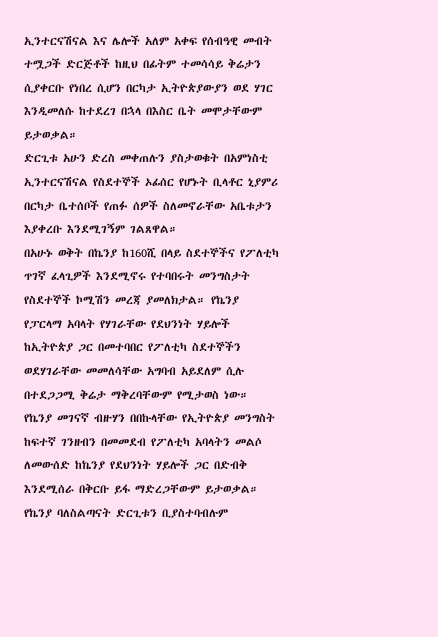ኢንተርናሽናል እና ሌሎች አለም አቀፍ የሰብዓዊ መብት ተሟጋች ድርጅቶች ከዚህ በፊትም ተመሳሳይ ቅሬታን ሲያቀርቡ የነበረ ሲሆን በርካታ ኢትዮጵያውያን ወደ ሃገር እንዲመለሱ ከተደረገ በኋላ በእስር ቤት መሞታቸውም ይታወቃል።
ድርጊቱ አሁን ድረስ መቀጠሉን ያስታወቁት በአምነስቲ ኢንተርናሽናል የስደተኞች ኦፊሰር የሆኑት ቢላቶር ኒያምሪ በርካታ ቤተሰቦች የጠፉ ሰዎች ስለመኖራቸው አቤቱታን እያቀረቡ እንደሚገኝም ገልጸዋል።
በአሁኑ ወቅት በኬንያ ከ160ሺ በላይ ስደተኞችና የፖለቲካ ጥገኛ ፈላጊዎች እንደሚኖሩ የተባበሩት መንግስታት የስደተኞች ኮሚሽን መረጃ ያመለክታል። የኬንያ የፓርላማ አባላት የሃገራቸው የደህንነት ሃይሎች ከኢትዮጵያ ጋር በመተባበር የፖለቲካ ስደተኞችን ወደሃገራቸው መመለሳቸው አግባብ አይደለም ሲሉ በተደጋጋሚ ቅሬታ ማቅረባቸውም የሚታወስ ነው።
የኬንያ መገናኛ ብዙሃን በበኩላቸው የኢትዮጵያ መንግስት ከፍተኛ ገንዘብን በመመደብ የፖለቲካ አባላትን መልሶ ለመውሰድ ከኬንያ የደህንነት ሃይሎች ጋር በድብቅ እንደሚሰራ በቅርቡ ይፋ ማድረጋቸውም ይታወቃል።
የኬንያ ባለስልጣናት ድርጊቱን ቢያስተባብሉም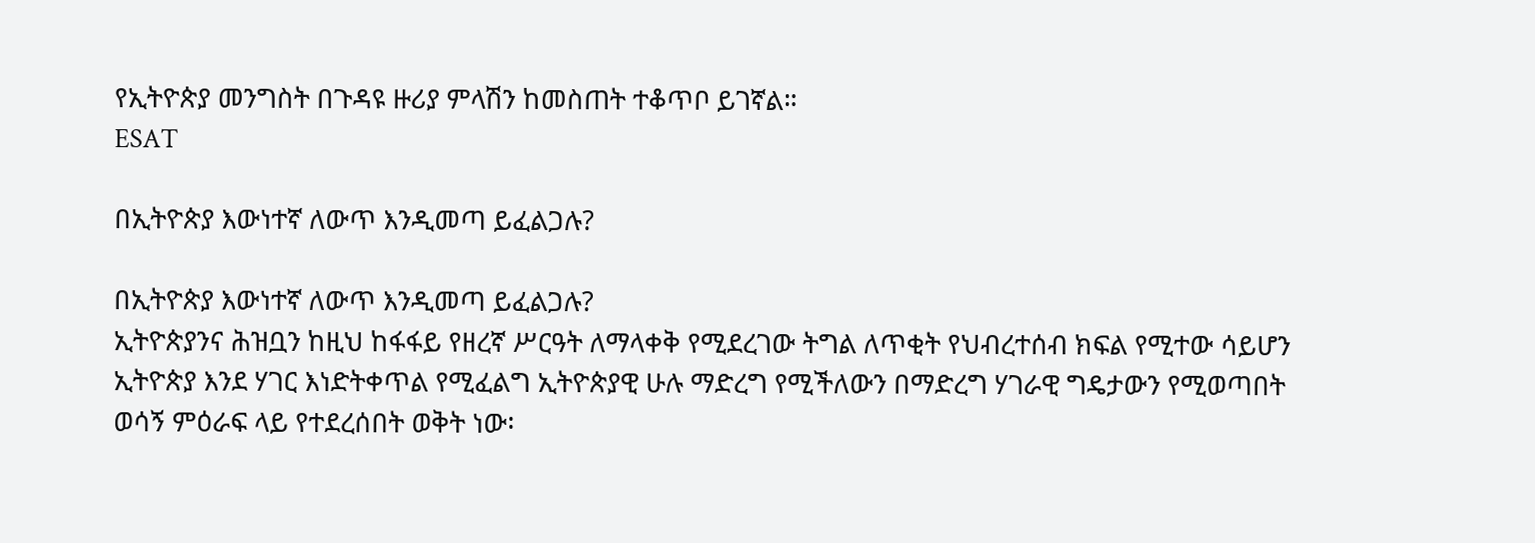የኢትዮጵያ መንግስት በጉዳዩ ዙሪያ ምላሽን ከመስጠት ተቆጥቦ ይገኛል።
ESAT

በኢትዮጵያ እውነተኛ ለውጥ እንዲመጣ ይፈልጋሉ?

በኢትዮጵያ እውነተኛ ለውጥ እንዲመጣ ይፈልጋሉ?
ኢትዮጵያንና ሕዝቧን ከዚህ ከፋፋይ የዘረኛ ሥርዓት ለማላቀቅ የሚደረገው ትግል ለጥቂት የህብረተሰብ ክፍል የሚተው ሳይሆን ኢትዮጵያ እንደ ሃገር እነድትቀጥል የሚፈልግ ኢትዮጵያዊ ሁሉ ማድረግ የሚችለውን በማድረግ ሃገራዊ ግዴታውን የሚወጣበት ወሳኝ ምዕራፍ ላይ የተደረሰበት ወቅት ነው፡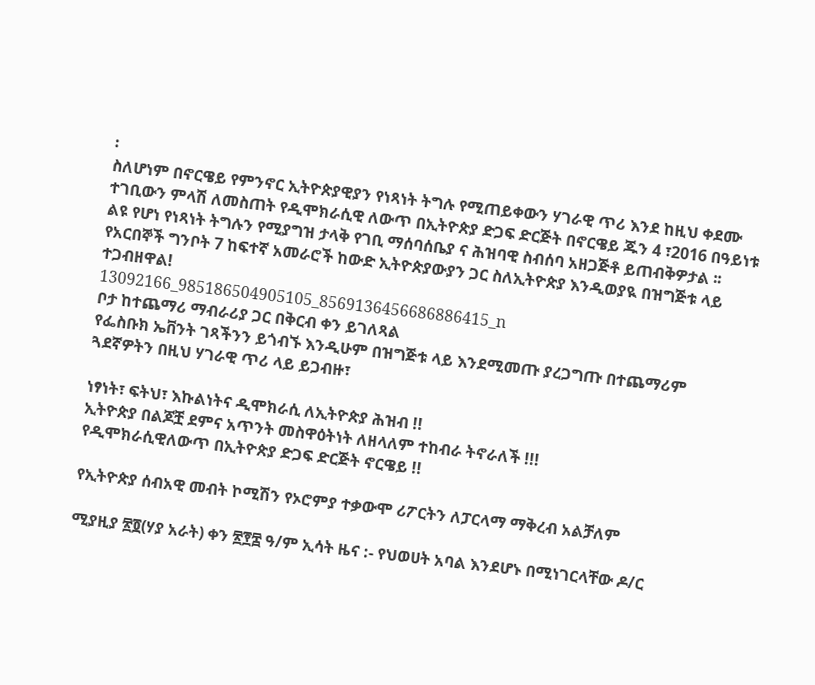፡
ስለሆነም በኖርዌይ የምንኖር ኢትዮጵያዊያን የነጻነት ትግሉ የሚጠይቀውን ሃገራዊ ጥሪ እንደ ከዚህ ቀደሙ ተገቢውን ምላሽ ለመስጠት የዲሞክራሲዊ ለውጥ በኢትዮጵያ ድጋፍ ድርጅት በኖርዌይ ጁን 4 ፣2016 በዓይነቱ ልዩ የሆነ የነጻነት ትግሉን የሚያግዝ ታላቅ የገቢ ማሰባሰቤያ ና ሕዝባዊ ስብሰባ አዘጋጅቶ ይጠብቅዎታል ፡፡ የአርበኞች ግንቦት 7 ከፍተኛ አመራሮች ከውድ ኢትዮጵያውያን ጋር ስለኢትዮጵያ እንዲወያዪ በዝግጅቱ ላይ ተጋብዘዋል!
13092166_985186504905105_8569136456686886415_n
ቦታ ከተጨማሪ ማብራሪያ ጋር በቅርብ ቀን ይገለጻል
የፌስቡክ ኤቨንት ገጻችንን ይጎብኙ እንዲሁም በዝግጅቱ ላይ እንደሚመጡ ያረጋግጡ በተጨማሪም ጓደኛዎትን በዚህ ሃገራዊ ጥሪ ላይ ይጋብዙ፣

ነፃነት፣ ፍትህ፣ እኩልነትና ዲሞክራሲ ለኢትዮጵያ ሕዝብ !!
ኢትዮጵያ በልጆቿ ደምና አጥንት መስዋዕትነት ለዘላለም ተከብራ ትኖራለች !!!
የዲሞክራሲዊለውጥ በኢትዮጵያ ድጋፍ ድርጅት ኖርዌይ !!

የኢትዮጵያ ሰብአዊ መብት ኮሚሽን የኦሮምያ ተቃውሞ ሪፖርትን ለፓርላማ ማቅረብ አልቻለም

ሚያዚያ ፳፬(ሃያ አራት) ቀን ፳፻፰ ዓ/ም ኢሳት ዜና :- የህወሀት አባል እንደሆኑ በሚነገርላቸው ዶ/ር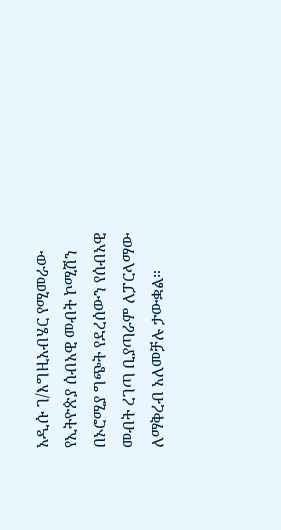አዲሱ ገ/እግዚአብሄር የሚመራው የኢትዮጵያ ሰብአዊ መብት ኮሚሽን
በኦሮሚያ ግጭት የደረሰውን የሰብአዊ መብት ረገጣ ቢያጣራም ለፓርላማው ለማቅረብ አለመቻሉ ታውቋል።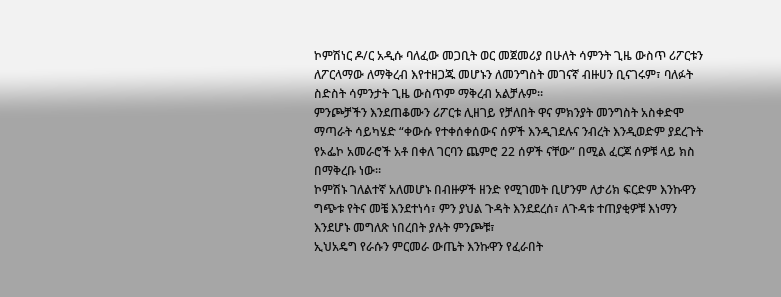ኮምሽነር ዶ/ር አዲሱ ባለፈው መጋቢት ወር መጀመሪያ በሁለት ሳምንት ጊዜ ውስጥ ሪፖርቱን ለፖርላማው ለማቅረብ እየተዘጋጁ መሆኑን ለመንግስት መገናኛ ብዙሀን ቢናገሩም፣ ባለፉት ስድስት ሳምንታት ጊዜ ውስጥም ማቅረብ አልቻሉም።
ምንጮቻችን እንደጠቆሙን ሪፖርቱ ሊዘገይ የቻለበት ዋና ምክንያት መንግስት አስቀድሞ ማጣራት ሳይካሄድ “ቀውሱ የተቀሰቀሰውና ሰዎች እንዲገደሉና ንብረት እንዲወድም ያደረጉት የኦፌኮ አመራሮች አቶ በቀለ ገርባን ጨምሮ 22 ሰዎች ናቸው” በሚል ፈርጆ ሰዎቹ ላይ ክስ በማቅረቡ ነው።
ኮምሽኑ ገለልተኛ አለመሆኑ በብዙዎች ዘንድ የሚገመት ቢሆንም ለታሪክ ፍርድም እንኩዋን ግጭቱ የትና መቼ እንደተነሳ፣ ምን ያህል ጉዳት እንደደረሰ፣ ለጉዳቱ ተጠያቂዎቹ እነማን እንደሆኑ መግለጽ ነበረበት ያሉት ምንጮቹ፣
ኢህአዴግ የራሱን ምርመራ ውጤት እንኩዋን የፈራበት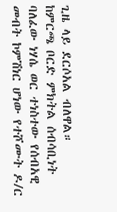ጊዜ ላይ ደርሶአል ብለዋል።
ከምርጫ ቦርድ ምክትል ሰብሳቢነት ባለፈው ነሃሴ ወር ተነስተው የሰብአዊ መብት ኮምሽነር ሆነው የተሾሙት ዶ/ር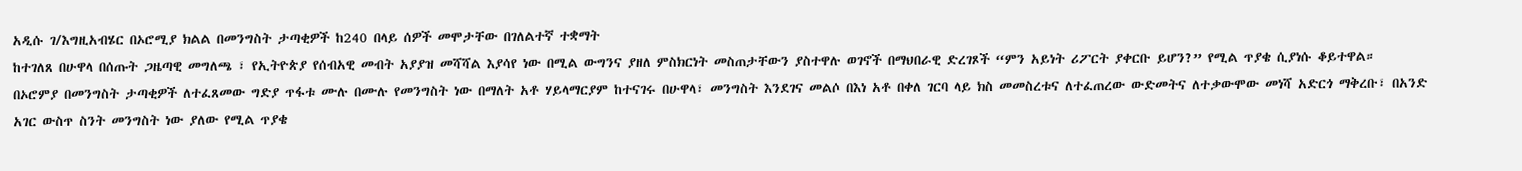አዲሱ ገ/እግዚአብሄር በኦሮሚያ ክልል በመንግስት ታጣቂዎች ከ240 በላይ ሰዎች መሞታቸው በገለልተኛ ተቋማት
ከተገለጸ በሁዋላ በሰጡት ጋዜጣዊ መግለጫ ፣ የኢትዮጵያ የሰብአዊ መብት አያያዝ መሻሻል እያሳየ ነው በሚል ውግንና ያዘለ ምስክርነት መስጠታቸውን ያስተዋሉ ወገኖች በማህበራዊ ድረገጾች “ምን አይነት ሪፖርት ያቀርቡ ይሆን?” የሚል ጥያቄ ሲያነሱ ቆይተዋል።
በኦሮምያ በመንግስት ታጣቂዎች ለተፈጸመው ግድያ ጥፋቱ ሙሉ በሙሉ የመንግስት ነው በማለት አቶ ሃይላማርያም ከተናገሩ በሁዋላ፣ መንግስት እንደገና መልሶ በእነ አቶ በቀለ ገርባ ላይ ክስ መመስረቱና ለተፈጠረው ውድመትና ለተቃውሞው መነሻ አድርጎ ማቅረቡ፣ በአንድ አገር ውስጥ ስንት መንግስት ነው ያለው የሚል ጥያቄ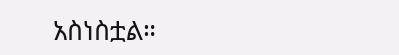አስነስቷል።